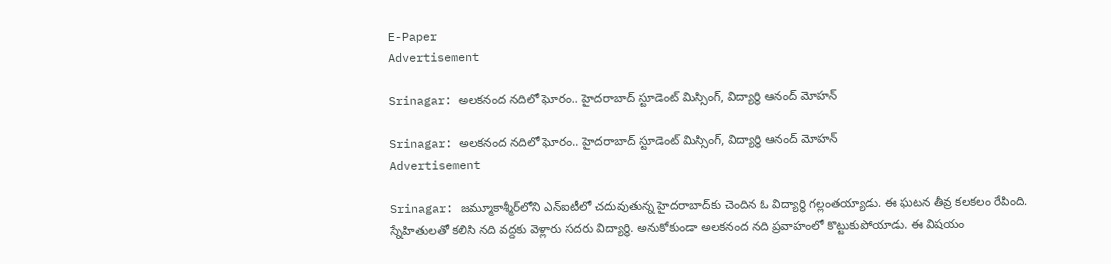E-Paper
Advertisement

Srinagar: అలకనంద నదిలో ఘోరం.. హైదరాబాద్ స్టూడెంట్ మిస్సింగ్, విద్యార్థి ఆనంద్ మోహన్‌

Srinagar: అలకనంద నదిలో ఘోరం.. హైదరాబాద్ స్టూడెంట్ మిస్సింగ్, విద్యార్థి ఆనంద్ మోహన్‌
Advertisement

Srinagar: జమ్మూకాశ్మీర్‌లోని ఎన్ఐటీలో చదువుతున్న హైదరాబాద్‌కు చెందిన ఓ విద్యార్థి గల్లంతయ్యాడు. ఈ ఘటన తీవ్ర కలకలం రేపింది. స్నేహితులతో కలిసి నది వద్దకు వెళ్లారు సదరు విద్యార్థి. అనుకోకుండా అలకనంద నది ప్రవాహంలో కొట్టుకుపోయాడు. ఈ విషయం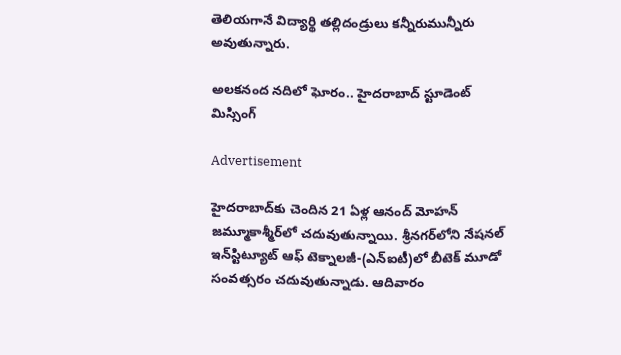తెలియగానే విద్యార్థి తల్లిదండ్రులు కన్నీరుమున్నీరు అవుతున్నారు.

అలకనంద నదిలో ఘోరం.. హైదరాబాద్ స్టూడెంట్ మిస్సింగ్

Advertisement

హైదరాబాద్‌కు చెందిన 21 ఏళ్ల ఆనంద్ మోహన్ జమ్మూకాశ్మీర్‌లో చదువుతున్నాయి. శ్రీనగర్‌లోని నేషనల్ ఇన్‌స్టిట్యూట్ ఆఫ్ టెక్నాలజీ-(ఎన్ఐటీ)లో బీటెక్ మూడో సంవత్సరం చదువుతున్నాడు. ఆదివారం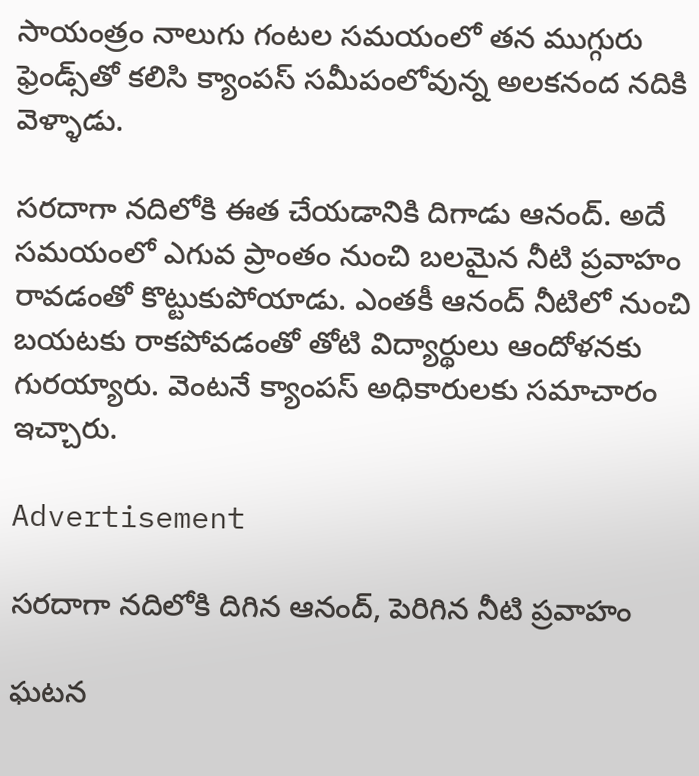సాయంత్రం నాలుగు గంటల సమయంలో తన ముగ్గురు ఫ్రెండ్స్‌తో కలిసి క్యాంపస్ సమీపంలోవున్న అలకనంద నదికి వెళ్ళాడు.

సరదాగా నదిలోకి ఈత చేయడానికి దిగాడు ఆనంద్. అదే సమయంలో ఎగువ ప్రాంతం నుంచి బలమైన నీటి ప్రవాహం రావడంతో కొట్టుకుపోయాడు. ఎంతకీ ఆనంద్ నీటిలో నుంచి బయటకు రాకపోవడంతో తోటి విద్యార్థులు ఆందోళనకు గురయ్యారు. వెంటనే క్యాంపస్ అధికారులకు సమాచారం ఇచ్చారు.

Advertisement

సరదాగా నదిలోకి దిగిన ఆనంద్, పెరిగిన నీటి ప్రవాహం

ఘటన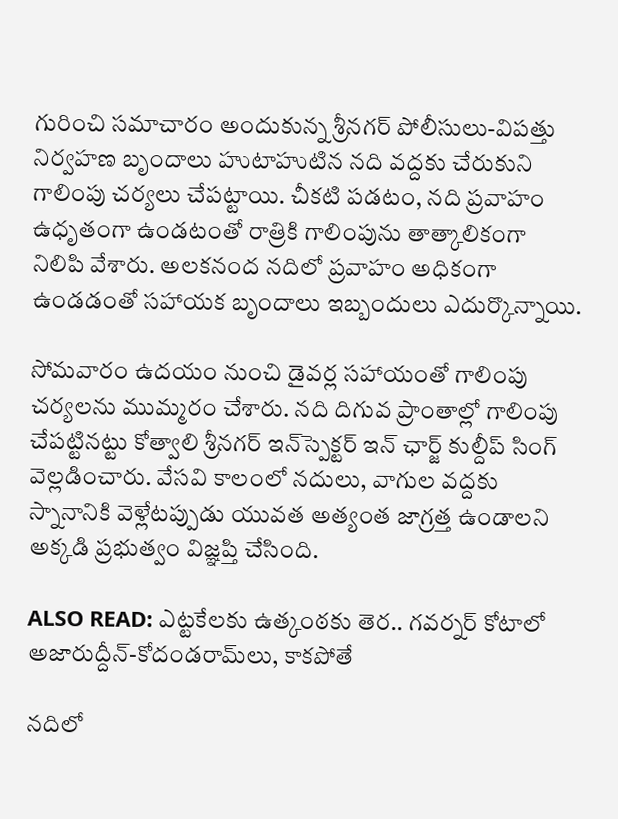గురించి సమాచారం అందుకున్న శ్రీనగర్ పోలీసులు-విపత్తు నిర్వహణ బృందాలు హుటాహుటిన నది వద్దకు చేరుకుని గాలింపు చర్యలు చేపట్టాయి. చీకటి పడటం, నది ప్రవాహం ఉధృతంగా ఉండటంతో రాత్రికి గాలింపును తాత్కాలికంగా నిలిపి వేశారు. అలకనంద నదిలో ప్రవాహం అధికంగా ఉండడంతో సహాయక బృందాలు ఇబ్బందులు ఎదుర్కొన్నాయి.

సోమవారం ఉదయం నుంచి డైవర్ల సహాయంతో గాలింపు చర్యలను ముమ్మరం చేశారు. నది దిగువ ప్రాంతాల్లో గాలింపు చేపట్టినట్టు కోత్వాలి శ్రీనగర్ ఇన్‌స్పెక్టర్ ఇన్ ఛార్జ్ కుల్దీప్ సింగ్ వెల్లడించారు. వేసవి కాలంలో నదులు, వాగుల వద్దకు స్నానానికి వెళ్లేటప్పుడు యువత అత్యంత జాగ్రత్త ఉండాలని అక్కడి ప్రభుత్వం విజ్ఞప్తి చేసింది.

ALSO READ: ఎట్టకేలకు ఉత్కంఠకు తెర.. గవర్నర్ కోటాలో అజారుద్దీన్-కోదండరామ్‌లు, కాకపోతే

నదిలో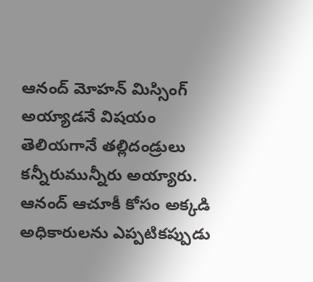ఆనంద్ మోహన్ మిస్సింగ్ అయ్యాడనే విషయం తెలియగానే తల్లిదండ్రులు కన్నీరుమున్నీరు అయ్యారు. ఆనంద్ ఆచూకీ కోసం అక్కడి అధికారులను ఎప్పటికప్పుడు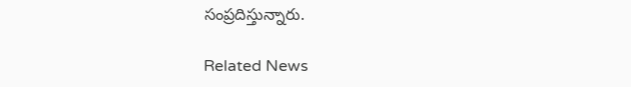సంప్రదిస్తున్నారు.

Related News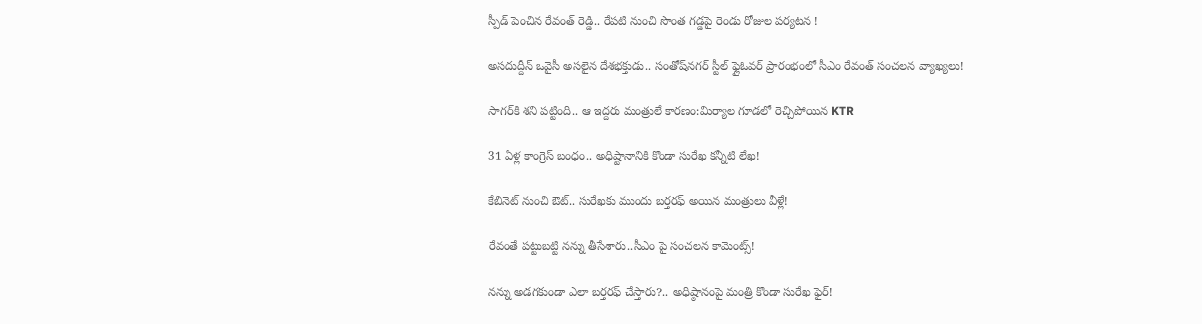స్పీడ్ పెంచిన రేవంత్ రెడ్డి.. రేపటి నుంచి సొంత గడ్డపై రెండు రోజుల పర్యటన !

అసదుద్దీన్ ఒవైసీ అసలైన దేశభక్తుడు.. సంతోష్‌నగర్ స్టీల్ ఫ్లైఓవర్ ప్రారంభంలో సీఎం రేవంత్ సంచలన వ్యాఖ్యలు!

సాగర్‌కి శని పట్టింది.. ఆ ఇద్దరు మంత్రులే కారణం:మిర్యాల గూడలో రెచ్చిపోయిన KTR

31 ఏళ్ల కాంగ్రెస్ బంధం.. అధిష్టానానికి కొండా సురేఖ కన్నీటి లేఖ!

కేబినెట్ నుంచి ఔట్.. సురేఖకు ముందు బర్తరఫ్ అయిన మంత్రులు వీళ్లే!

రేవంతే పట్టుబట్టి నన్ను తీసేశారు..సీఎం పై సంచలన కామెంట్స్!

నన్ను అడగకుండా ఎలా బర్తరఫ్ చేస్తారు?.. అధిష్ఠానంపై మంత్రి కొండా సురేఖ ఫైర్!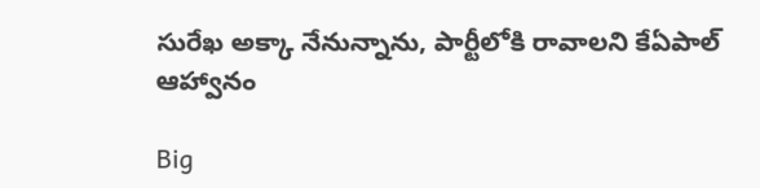సురేఖ అక్కా నేనున్నాను, పార్టీలోకి రావాలని కేఏపాల్ ఆహ్వానం

Big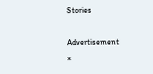Stories

Advertisement
×